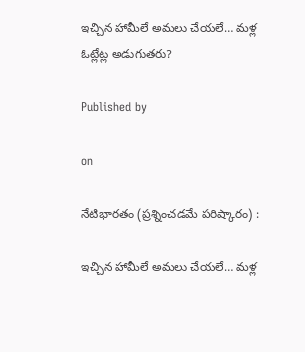ఇచ్చిన హామీలే అమలు చేయలే… మళ్ల ఓట్లేట్ల అడుగుతరు?

Published by

on

నేటిభారతం (ప్రశ్నించడమే పరిష్కారం) :

ఇచ్చిన హామీలే అమలు చేయలే… మళ్ల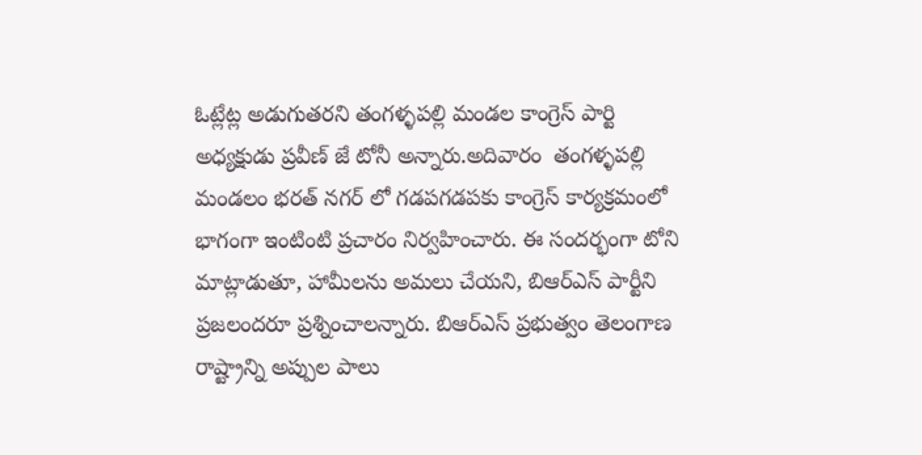ఓట్లేట్ల అడుగుతరని తంగళ్ళపల్లి మండల కాంగ్రెస్ పార్టి  అధ్యక్షుడు ప్రవీణ్ జే టోనీ అన్నారు.అదివారం  తంగళ్ళపల్లి మండలం భరత్ నగర్ లో గడపగడపకు కాంగ్రెస్ కార్యక్రమంలో భాగంగా ఇంటింటి ప్రచారం నిర్వహించారు. ఈ సందర్భంగా టోని మాట్లాడుతూ, హామీలను అమలు చేయని, బిఆర్ఎస్ పార్టీని ప్రజలందరూ ప్రశ్నించాలన్నారు. బిఆర్ఎస్ ప్రభుత్వం తెలంగాణ రాష్ట్రాన్ని అప్పుల పాలు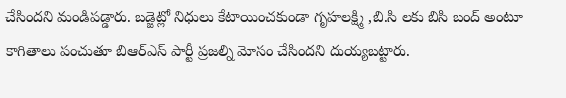చేసిందని మండిపడ్డారు. బడ్జెట్లో నిధులు కేటాయించకుండా గృహలక్ష్మి ,బి.సి లకు బిసి బంద్ అంటూ కాగితాలు పంచుతూ బిఆర్ఎస్ పార్టీ ప్రజల్ని మోసం చేసిందని దుయ్యబట్టారు.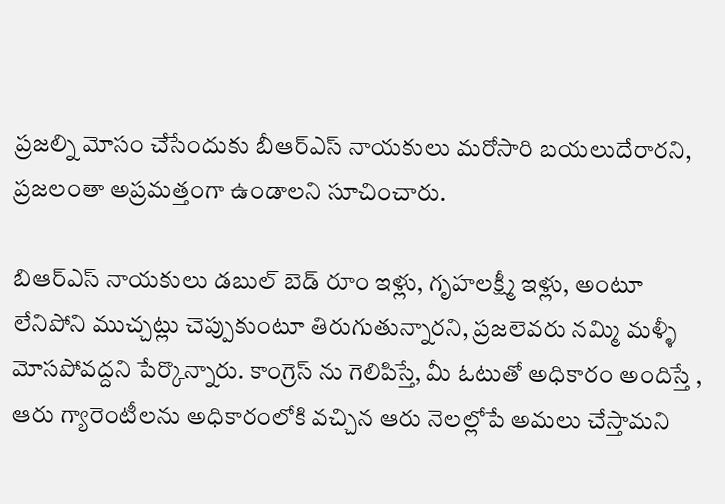ప్రజల్ని మోసం చేసేందుకు బీఆర్ఎస్ నాయకులు మరోసారి బయలుదేరారని, ప్రజలంతా అప్రమత్తంగా ఉండాలని సూచించారు.

బిఆర్‌ఎస్‌ నాయకులు డబుల్‌ బెడ్‌ రూం ఇళ్లు, గృహలక్ష్మీ ఇళ్లు, అంటూ లేనిపోని ముచ్చట్లు చెప్పుకుంటూ తిరుగుతున్నారని, ప్రజలెవరు నమ్మి మళ్ళీ మోసపోవద్దని పేర్కొన్నారు. కాంగ్రెస్ ను గెలిపిస్తే, మీ ఓటుతో అధికారం అందిస్తే , ఆరు గ్యారెంటీలను అధికారంలోకి వచ్చిన ఆరు నెలల్లోపే అమలు చేస్తామని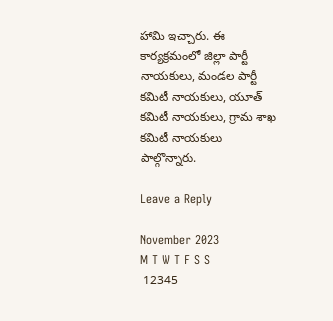హామి ఇచ్చారు. ఈ కార్యక్రమంలో జిల్లా పార్టీ నాయకులు, మండల పార్టీ కమిటీ నాయకులు, యూత్ కమిటీ నాయకులు, గ్రామ శాఖ కమిటీ నాయకులు పాల్గొన్నారు.

Leave a Reply

November 2023
M T W T F S S
 12345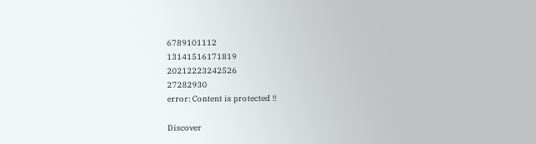6789101112
13141516171819
20212223242526
27282930
error: Content is protected !!

Discover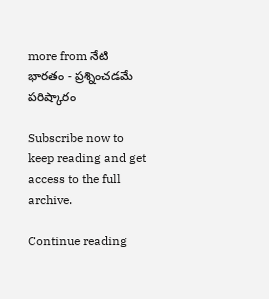more from నేటి భారతం - ప్రశ్నించడమే పరిష్కారం

Subscribe now to keep reading and get access to the full archive.

Continue reading